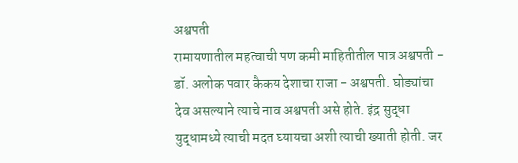अश्वपती
रामायणातील महत्वाची पण कमी माहितीतील पात्र अश्वपती - डॉ. अलोक पवार कैकय देशाचा राजा - अश्वपती. घोड्यांचा देव असल्याने त्याचे नाव अश्वपती असे होते. इंद्र सुद्धा युद्धामध्ये त्याची मदत घ्यायचा अशी त्याची ख्याती होती. जर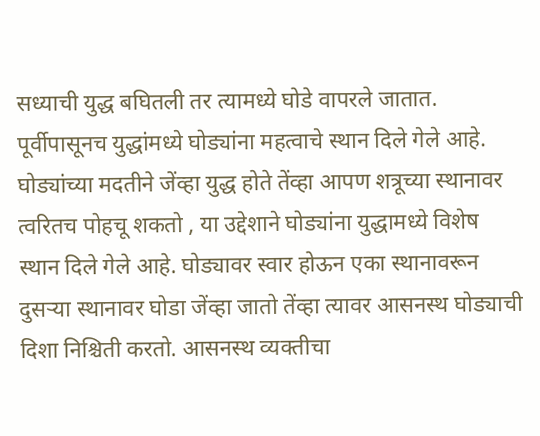सध्याची युद्ध बघितली तर त्यामध्ये घोडे वापरले जातात. पूर्वीपासूनच युद्धांमध्ये घोड्यांना महत्वाचे स्थान दिले गेले आहे. घोड्यांच्या मदतीने जेंव्हा युद्ध होते तेंव्हा आपण शत्रूच्या स्थानावर त्वरितच पोहचू शकतो , या उद्देशाने घोड्यांना युद्धामध्ये विशेष स्थान दिले गेले आहे. घोड्यावर स्वार होऊन एका स्थानावरून दुसऱ्या स्थानावर घोडा जेंव्हा जातो तेंव्हा त्यावर आसनस्थ घोड्याची दिशा निश्चिती करतो. आसनस्थ व्यक्तीचा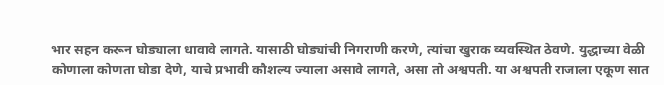भार सहन करून घोड्याला धावावे लागते. यासाठी घोड्यांची निगराणी करणे, त्यांचा खुराक व्यवस्थित ठेवणे. युद्धाच्या वेळी कोणाला कोणता घोडा देणे, याचे प्रभावी कौशल्य ज्याला असावे लागते, असा तो अश्वपती. या अश्वपती राजाला एकूण सात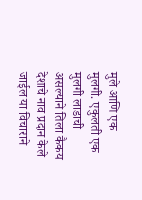मुले आणि एक मुलगी. एकुलती एक मुलगी लाडाची असल्याने तिला कैकय देशाचे नाव प्रदान केले जाईल या विचाराने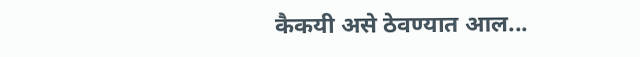कैकयी असे ठेवण्यात आल...